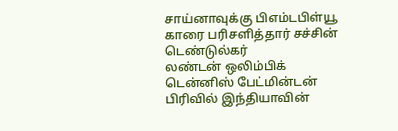சாய்னாவுக்கு பிஎம்டபிள்யூ காரை பரிசளித்தார் சச்சின் டெண்டுல்கர்
லண்டன் ஒலிம்பிக் டென்னிஸ் பேட்மின்டன் பிரிவில் இந்தியாவின்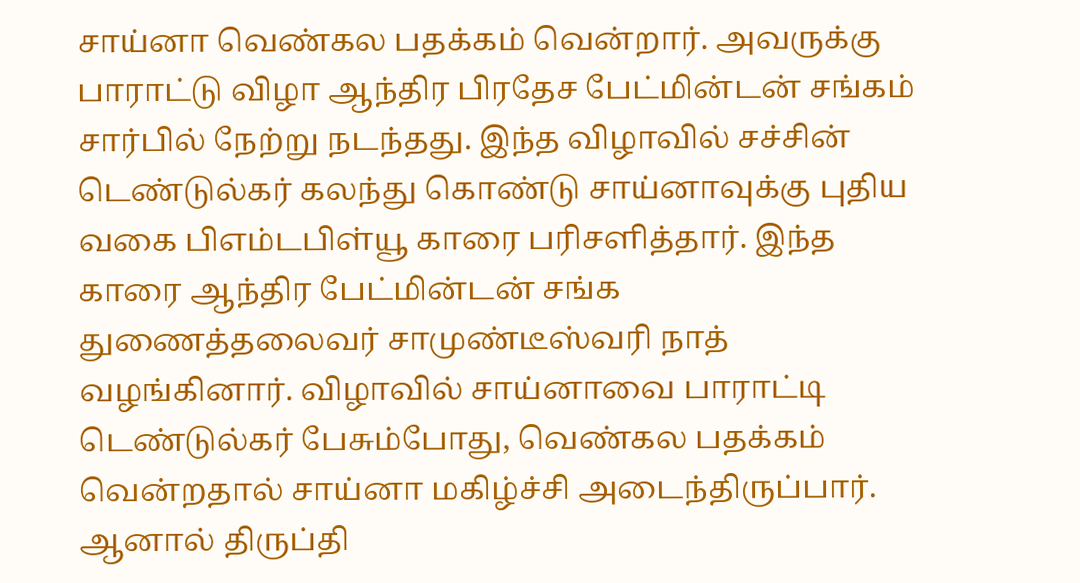சாய்னா வெண்கல பதக்கம் வென்றார். அவருக்கு பாராட்டு விழா ஆந்திர பிரதேச பேட்மின்டன் சங்கம் சார்பில் நேற்று நடந்தது. இந்த விழாவில் சச்சின் டெண்டுல்கர் கலந்து கொண்டு சாய்னாவுக்கு புதிய வகை பிஎம்டபிள்யூ காரை பரிசளித்தார். இந்த காரை ஆந்திர பேட்மின்டன் சங்க துணைத்தலைவர் சாமுண்டீஸ்வரி நாத் வழங்கினார். விழாவில் சாய்னாவை பாராட்டி டெண்டுல்கர் பேசும்போது, வெண்கல பதக்கம் வென்றதால் சாய்னா மகிழ்ச்சி அடைந்திருப்பார். ஆனால் திருப்தி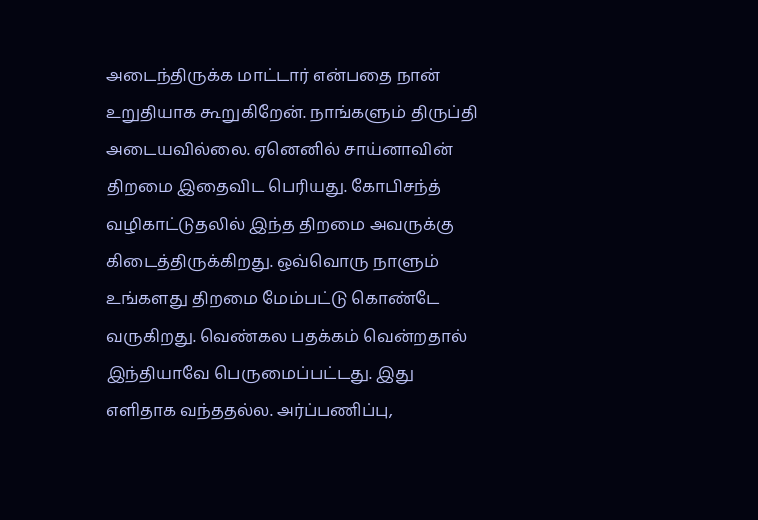அடைந்திருக்க மாட்டார் என்பதை நான் உறுதியாக கூறுகிறேன். நாங்களும் திருப்தி அடையவில்லை. ஏனெனில் சாய்னாவின் திறமை இதைவிட பெரியது. கோபிசந்த் வழிகாட்டுதலில் இந்த திறமை அவருக்கு கிடைத்திருக்கிறது. ஒவ்வொரு நாளும் உங்களது திறமை மேம்பட்டு கொண்டே வருகிறது. வெண்கல பதக்கம் வென்றதால் இந்தியாவே பெருமைப்பட்டது. இது எளிதாக வந்ததல்ல. அர்ப்பணிப்பு,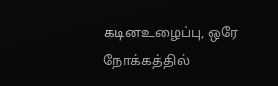கடினஉழைப்பு, ஒரே நோக்கத்தில்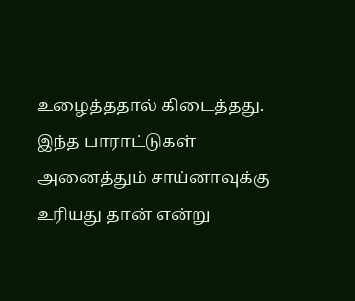உழைத்ததால் கிடைத்தது. இந்த பாராட்டுகள் அனைத்தும் சாய்னாவுக்கு உரியது தான் என்று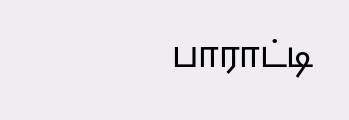பாராட்டி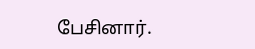பேசினார்.